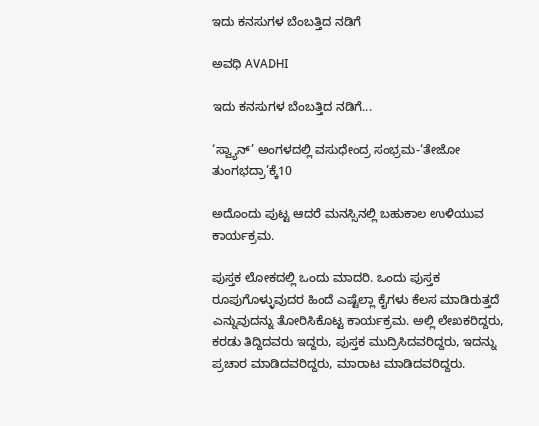ಇದು ಕನಸುಗಳ ಬೆಂಬತ್ತಿದ ನಡಿಗೆ‍

ಅವಧಿ AVADHI

ಇದು ಕನಸುಗಳ ಬೆಂಬತ್ತಿದ ನಡಿಗೆ...

‘ಸ್ವ್ಯಾನ್’ ಅಂಗಳದಲ್ಲಿ ವಸುಧೇಂದ್ರ ಸಂಭ್ರಮ-‘ತೇಜೋ ತುಂಗಭದ್ರಾ’ಕ್ಕೆ10

ಅದೊಂದು ಪುಟ್ಟ ಆದರೆ ಮನಸ್ಸಿನಲ್ಲಿ ಬಹುಕಾಲ ಉಳಿಯುವ ಕಾರ್ಯಕ್ರಮ.

ಪುಸ್ತಕ ಲೋಕದಲ್ಲಿ ಒಂದು ಮಾದರಿ. ಒಂದು ಪುಸ್ತಕ ರೂಪುಗೊಳ್ಳುವುದರ ಹಿಂದೆ ಎಷ್ಟೆಲ್ಲಾ ಕೈಗಳು ಕೆಲಸ ಮಾಡಿರುತ್ತದೆ ಎನ್ನುವುದನ್ನು ತೋರಿಸಿಕೊಟ್ಟ ಕಾರ್ಯಕ್ರಮ. ಅಲ್ಲಿ ಲೇಖಕರಿದ್ದರು, ಕರಡು ತಿದ್ದಿದವರು ಇದ್ದರು, ಪುಸ್ತಕ ಮುದ್ರಿಸಿದವರಿದ್ದರು, ಇದನ್ನು ಪ್ರಚಾರ ಮಾಡಿದವರಿದ್ದರು, ಮಾರಾಟ ಮಾಡಿದವರಿದ್ದರು.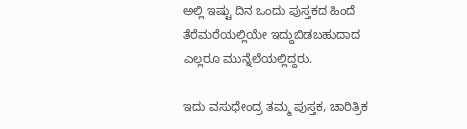ಅಲ್ಲಿ ಇಷ್ಟು ದಿನ ಒಂದು ಪುಸ್ತಕದ ಹಿಂದೆ ತೆರೆಮರೆಯಲ್ಲಿಯೇ ಇದ್ದುಬಿಡಬಹುದಾದ ಎಲ್ಲರೂ ಮುನ್ನೆಲೆಯಲ್ಲಿದ್ದರು.

ಇದು ವಸುಧೇಂದ್ರ ತಮ್ಮ ಪುಸ್ತಕ, ಚಾರಿತ್ರಿಕ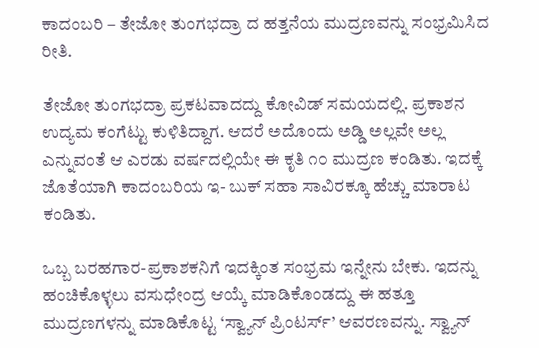ಕಾದಂಬರಿ – ತೇಜೋ ತುಂಗಭದ್ರಾ ದ ಹತ್ತನೆಯ ಮುದ್ರಣವನ್ನು ಸಂಭ್ರಮಿಸಿದ ರೀತಿ.

ತೇಜೋ ತುಂಗಭದ್ರಾ ಪ್ರಕಟವಾದದ್ದು ಕೋವಿಡ್ ಸಮಯದಲ್ಲಿ. ಪ್ರಕಾಶನ ಉದ್ಯಮ ಕಂಗೆಟ್ಟು ಕುಳಿತಿದ್ದಾಗ. ಆದರೆ ಅದೊಂದು ಅಡ್ಡಿ ಅಲ್ಲವೇ ಅಲ್ಲ ಎನ್ನುವಂತೆ ಆ ಎರಡು ವರ್ಷದಲ್ಲಿಯೇ ಈ ಕೃತಿ ೧೦ ಮುದ್ರಣ ಕಂಡಿತು. ಇದಕ್ಕೆ ಜೊತೆಯಾಗಿ ಕಾದಂಬರಿಯ ಇ- ಬುಕ್ ಸಹಾ ಸಾವಿರಕ್ಕೂ ಹೆಚ್ಚು ಮಾರಾಟ ಕಂಡಿತು.

ಒಬ್ಬ ಬರಹಗಾರ-ಪ್ರಕಾಶಕನಿಗೆ ಇದಕ್ಕಿಂತ ಸಂಭ್ರಮ ಇನ್ನೇನು ಬೇಕು. ಇದನ್ನು ಹಂಚಿಕೊಳ್ಳಲು ವಸುಧೇಂದ್ರ ಆಯ್ಕೆ ಮಾಡಿಕೊಂಡದ್ದು ಈ ಹತ್ತೂ ಮುದ್ರಣಗಳನ್ನು ಮಾಡಿಕೊಟ್ಟ ‘ಸ್ವ್ಯಾನ್ ಪ್ರಿಂಟರ್ಸ್’ ಆವರಣವನ್ನು. ಸ್ವ್ಯಾನ್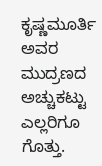ಕೃಷ್ಣಮೂರ್ತಿ ಅವರ ಮುದ್ರಣದ ಅಚ್ಚುಕಟ್ಟು ಎಲ್ಲರಿಗೂ ಗೊತ್ತು.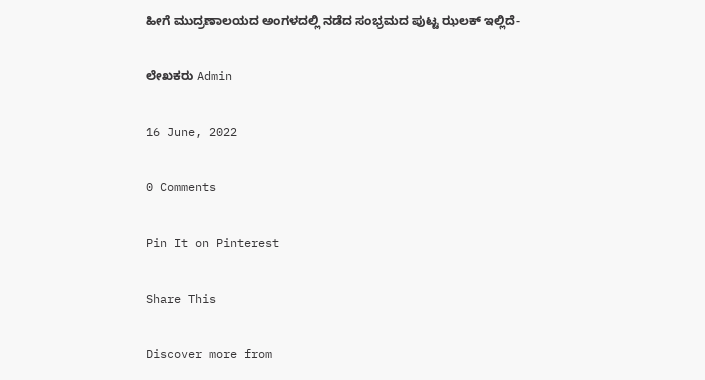ಹೀಗೆ ಮುದ್ರಣಾಲಯದ ಅಂಗಳದಲ್ಲಿ ನಡೆದ ಸಂಭ್ರಮದ ಪುಟ್ಟ ಝಲಕ್ ಇಲ್ಲಿದೆ-

ಲೇಖಕರು Admin

16 June, 2022

0 Comments

Pin It on Pinterest

Share This

Discover more from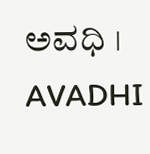ಅವಧಿ । AVADHI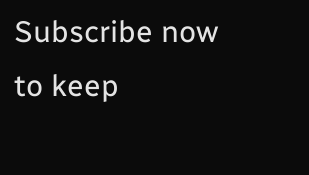Subscribe now to keep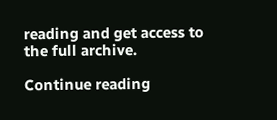reading and get access to the full archive.

Continue reading